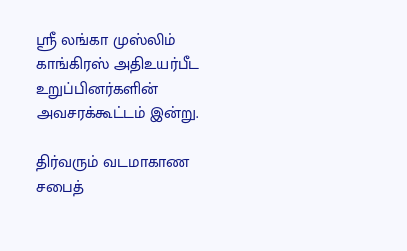ஸ்ரீ லங்கா முஸ்லிம் காங்கிரஸ் அதிஉயர்பீட உறுப்பினர்களின் அவசரக்கூட்டம் இன்று.

திர்வரும் வடமாகாண சபைத்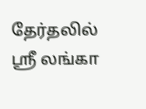தேர்தலில் ஸ்ரீ லங்கா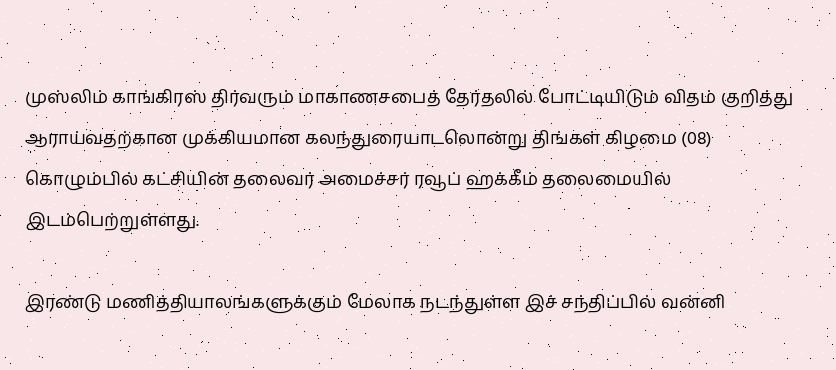முஸ்லிம் காங்கிரஸ் திர்வரும் மாகாணசபைத் தேர்தலில் போட்டியிடும் விதம் குறித்து ஆராய்வதற்கான முக்கியமான கலந்துரையாடலொன்று திங்கள் கிழமை (08) கொழும்பில் கட்சியின் தலைவர் அமைச்சர் ரவூப் ஹக்கீம் தலைமையில் இடம்பெற்றுள்ளது.

இரண்டு மணித்தியாலங்களுக்கும் மேலாக நடந்துள்ள இச் சந்திப்பில் வன்னி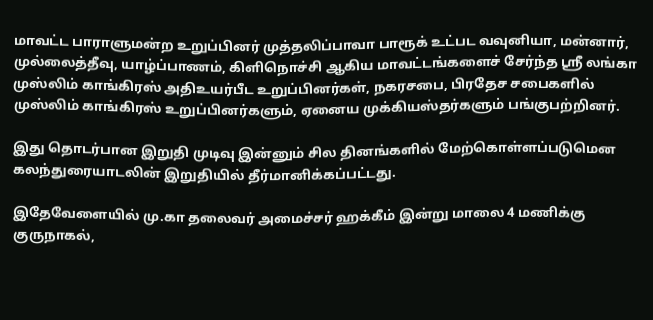மாவட்ட பாராளுமன்ற உறுப்பினர் முத்தலிப்பாவா பாரூக் உட்பட வவுனியா, மன்னார், முல்லைத்தீவு, யாழ்ப்பாணம், கிளிநொச்சி ஆகிய மாவட்டங்களைச் சேர்ந்த ஸ்ரீ லங்கா முஸ்லிம் காங்கிரஸ் அதிஉயர்பீட உறுப்பினர்கள், நகரசபை, பிரதேச சபைகளில் முஸ்லிம் காங்கிரஸ் உறுப்பினர்களும், ஏனைய முக்கியஸ்தர்களும் பங்குபற்றினர்.

இது தொடர்பான இறுதி முடிவு இன்னும் சில தினங்களில் மேற்கொள்ளப்படுமென கலந்துரையாடலின் இறுதியில் தீர்மானிக்கப்பட்டது.

இதேவேளையில் மு.கா தலைவர் அமைச்சர் ஹக்கீம் இன்று மாலை 4 மணிக்கு குருநாகல்,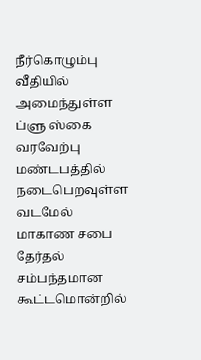நீர்கொழும்பு வீதியில் அமைந்துள்ள ப்ளு ஸ்கை வரவேற்பு மண்டபத்தில் நடைபெறவுள்ள வடமேல் மாகாண சபை தேர்தல் சம்பந்தமான கூட்டமொன்றில்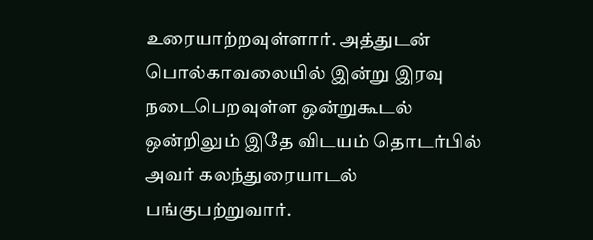உரையாற்றவுள்ளார். அத்துடன் பொல்காவலையில் இன்று இரவு நடைபெறவுள்ள ஒன்றுகூடல் ஒன்றிலும் இதே விடயம் தொடர்பில் அவர் கலந்துரையாடல் பங்குபற்றுவார்.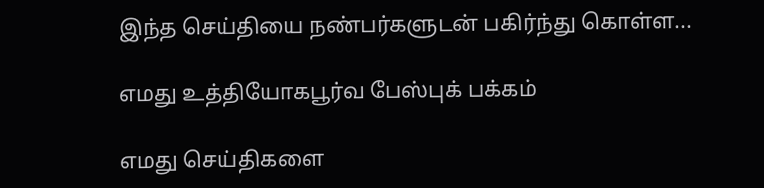இந்த செய்தியை நண்பர்களுடன் பகிர்ந்து கொள்ள...

எமது உத்தியோகபூர்வ பேஸ்புக் பக்கம்

எமது செய்திகளை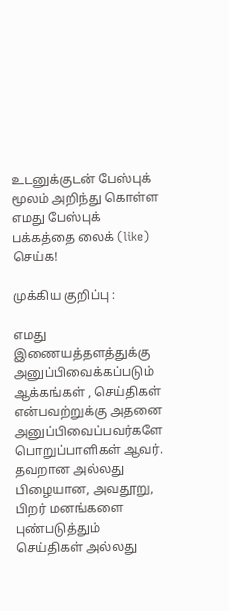உடனுக்குடன் பேஸ்புக் மூலம் அறிந்து கொள்ள எமது பேஸ்புக் பக்கத்தை லைக் (like) செய்க!

முக்கிய குறிப்பு :

எமது இணையத்தளத்துக்கு அனுப்பிவைக்கப்படும் ஆக்கங்கள் , செய்திகள் என்பவற்றுக்கு அதனை அனுப்பிவைப்பவர்களே பொறுப்பாளிகள் ஆவர். தவறான அல்லது பிழையான, அவதூறு, பிறர் மனங்களை புண்படுத்தும் செய்திகள் அல்லது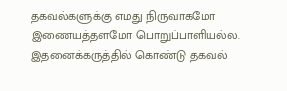தகவல்களுக்கு எமது நிருவாகமோ இணையத்தளமோ பொறுப்பாளியல்ல. இதனைக்கருத்தில் கொண்டு தகவல்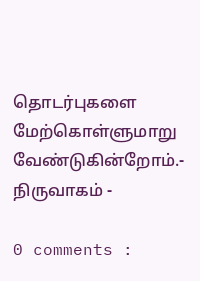தொடர்புகளை மேற்கொள்ளுமாறு வேண்டுகின்றோம்.- நிருவாகம் -

0 comments :